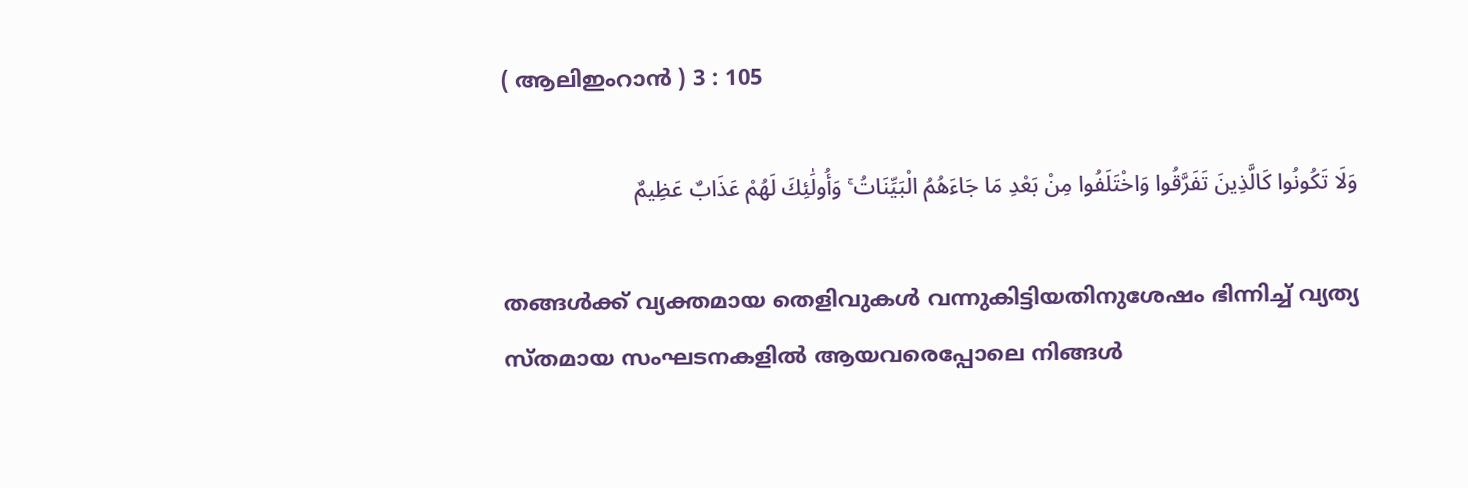( ആലിഇംറാന്‍ ) 3 : 105

وَلَا تَكُونُوا كَالَّذِينَ تَفَرَّقُوا وَاخْتَلَفُوا مِنْ بَعْدِ مَا جَاءَهُمُ الْبَيِّنَاتُ ۚ وَأُولَٰئِكَ لَهُمْ عَذَابٌ عَظِيمٌ

തങ്ങള്‍ക്ക് വ്യക്തമായ തെളിവുകള്‍ വന്നുകിട്ടിയതിനുശേഷം ഭിന്നിച്ച് വ്യത്യ സ്തമായ സംഘടനകളില്‍ ആയവരെപ്പോലെ നിങ്ങള്‍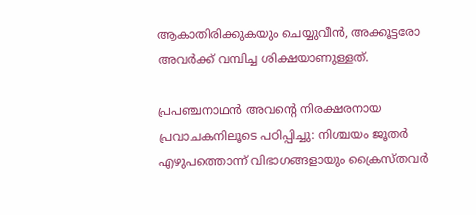ആകാതിരിക്കുകയും ചെയ്യുവീന്‍, അക്കൂട്ടരോ അവര്‍ക്ക് വമ്പിച്ച ശിക്ഷയാണുള്ളത്.

പ്രപഞ്ചനാഥന്‍ അവന്‍റെ നിരക്ഷരനായ പ്രവാചകനിലൂടെ പഠിപ്പിച്ചു: നിശ്ചയം ജൂതര്‍ എഴുപത്തൊന്ന് വിഭാഗങ്ങളായും ക്രൈസ്തവര്‍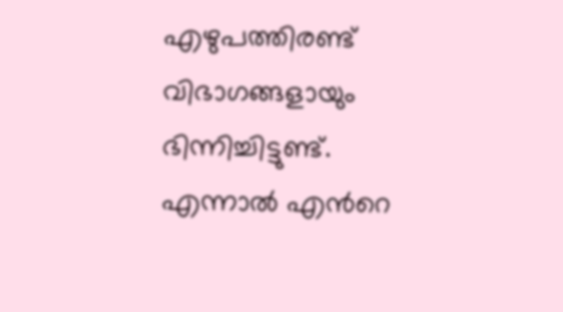എഴുപത്തിരണ്ട് വിഭാഗങ്ങളായും ഭിന്നിച്ചിട്ടുണ്ട്. എന്നാല്‍ എന്‍റെ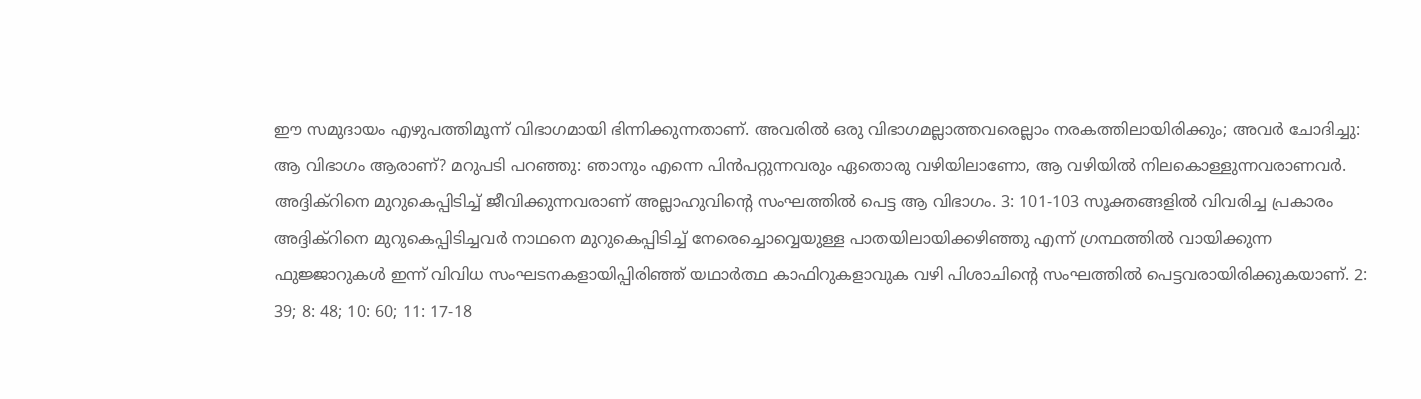ഈ സമുദായം എഴുപത്തിമൂന്ന് വിഭാഗമായി ഭിന്നിക്കുന്നതാണ്. അവരില്‍ ഒരു വിഭാഗമല്ലാത്തവരെല്ലാം നരകത്തിലായിരിക്കും; അവര്‍ ചോദിച്ചു: ആ വിഭാഗം ആരാണ്? മറുപടി പറഞ്ഞു: ഞാനും എന്നെ പിന്‍പറ്റുന്നവരും ഏതൊരു വഴിയിലാണോ, ആ വഴിയില്‍ നിലകൊള്ളുന്നവരാണവര്‍. അദ്ദിക്റിനെ മുറുകെപ്പിടിച്ച് ജീവിക്കുന്നവരാണ് അല്ലാഹുവിന്‍റെ സംഘത്തില്‍ പെട്ട ആ വിഭാഗം. 3: 101-103 സൂക്തങ്ങളില്‍ വിവരിച്ച പ്രകാരം അദ്ദിക്റിനെ മുറുകെപ്പിടിച്ചവര്‍ നാഥനെ മുറുകെപ്പിടിച്ച് നേരെച്ചൊവ്വെയുള്ള പാതയിലായിക്കഴിഞ്ഞു എന്ന് ഗ്രന്ഥത്തില്‍ വായിക്കുന്ന ഫുജ്ജാറുകള്‍ ഇന്ന് വിവിധ സംഘടനകളായിപ്പിരിഞ്ഞ് യഥാര്‍ത്ഥ കാഫിറുകളാവുക വഴി പിശാചിന്‍റെ സംഘത്തില്‍ പെട്ടവരായിരിക്കുകയാണ്. 2: 39; 8: 48; 10: 60; 11: 17-18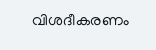വിശദീകരണം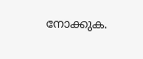നോക്കുക.